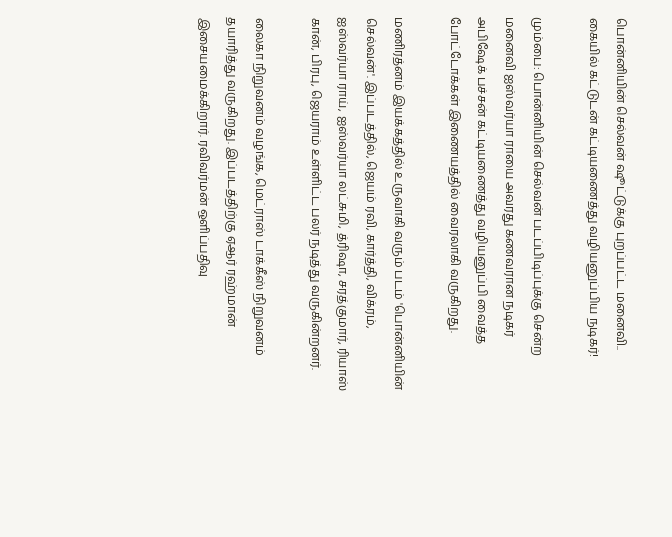பொன்னியின் செல்வன் ஷூட்டுக்கு புறப்பட்ட மனைவி.. கையில் கட்டுடன் கட்டியணைத்து வழியனுப்பிய நடிகர்!

மும்பை: பொன்னியின் செல்வன் படப்பிடிப்புக்கு சென்ற மனைவி ஐஸ்வர்யா ராயை அவரது கணவரான நடிகர் அபிஷேக் பச்சன் கட்டியணைத்து வழியனுப்பி வைத்த போட்டோக்கள் இணையத்தில் வைரலாகி வருகிறது.

மணிரத்னம் இயக்கத்தில் உருவாகி வரும் படம் 'பொன்னியின் செல்வன்'. இப்படத்தில், ஜெயம் ரவி, கார்த்தி, விக்ரம், ஐஸ்வர்யா ராய், ஐஸ்வர்யா லட்சுமி, த்ரிஷா, சரத்குமார், ரியாஸ் கான், பிரபு, ஜெயராம் உள்ளிட்ட பலர் நடித்து வருகின்றனர்.

லைகா நிறுவனம் வழங்க, மெட்ராஸ் டாக்கீஸ் நிறுவனம் தயாரித்து வருகிறது. இப்படத்திற்கு ஏஆர் ரஹ்மான் இசையமைக்கிறார். ரவிவர்மன் ஒளிப்பதிவு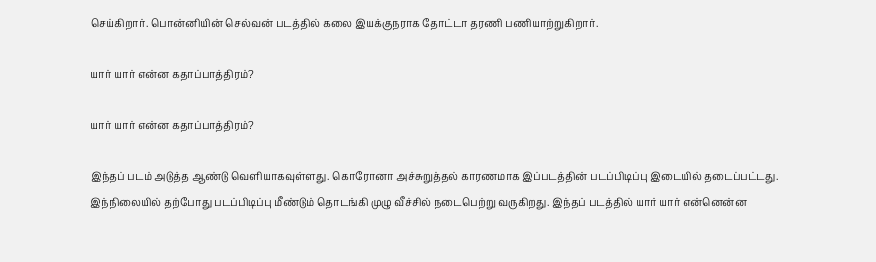செய்கிறார். பொன்னியின் செல்வன் படத்தில் கலை இயக்குநராக தோட்டா தரணி பணியாற்றுகிறார்.

யார் யார் என்ன கதாப்பாத்திரம்?

யார் யார் என்ன கதாப்பாத்திரம்?

இந்தப் படம் அடுத்த ஆண்டு வெளியாகவுள்ளது. கொரோனா அச்சுறுத்தல் காரணமாக இப்படத்தின் படப்பிடிப்பு இடையில் தடைப்பட்டது. இந்நிலையில் தற்போது படப்பிடிப்பு மீண்டும் தொடங்கி முழு வீச்சில் நடைபெற்று வருகிறது. இந்தப் படத்தில் யார் யார் என்னென்ன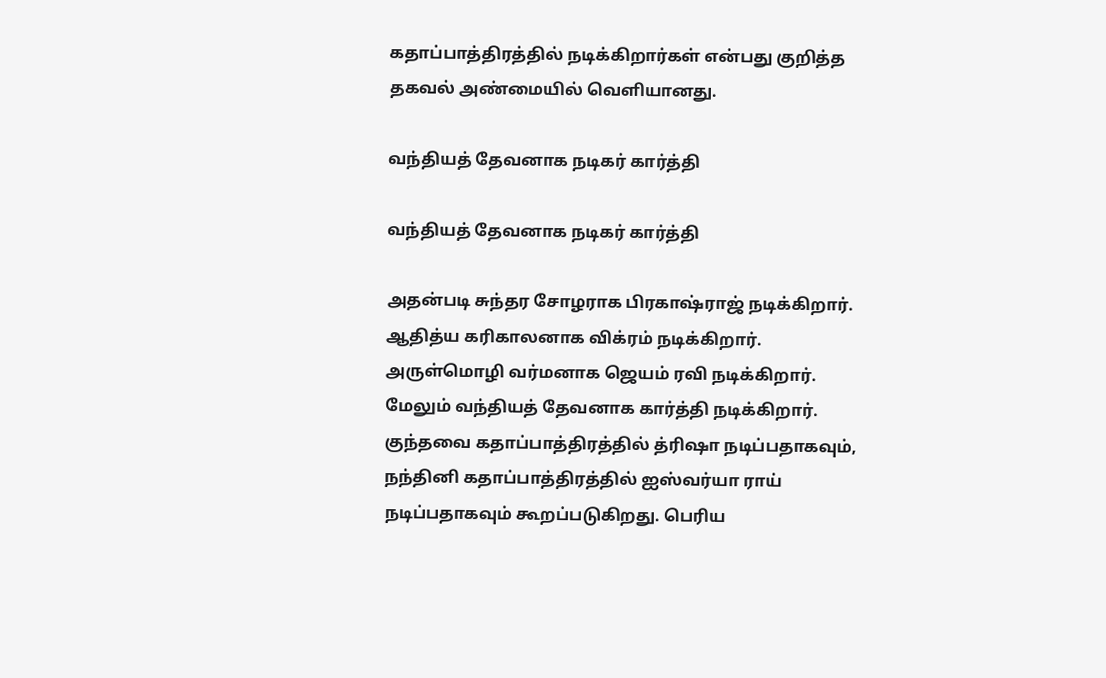கதாப்பாத்திரத்தில் நடிக்கிறார்கள் என்பது குறித்த தகவல் அண்மையில் வெளியானது.

வந்தியத் தேவனாக நடிகர் கார்த்தி

வந்தியத் தேவனாக நடிகர் கார்த்தி

அதன்படி சுந்தர சோழராக பிரகாஷ்ராஜ் நடிக்கிறார். ஆதித்ய கரிகாலனாக விக்ரம் நடிக்கிறார். அருள்மொழி வர்மனாக ஜெயம் ரவி நடிக்கிறார். மேலும் வந்தியத் தேவனாக கார்த்தி நடிக்கிறார். குந்தவை கதாப்பாத்திரத்தில் த்ரிஷா நடிப்பதாகவும், நந்தினி கதாப்பாத்திரத்தில் ஐஸ்வர்யா ராய் நடிப்பதாகவும் கூறப்படுகிறது. பெரிய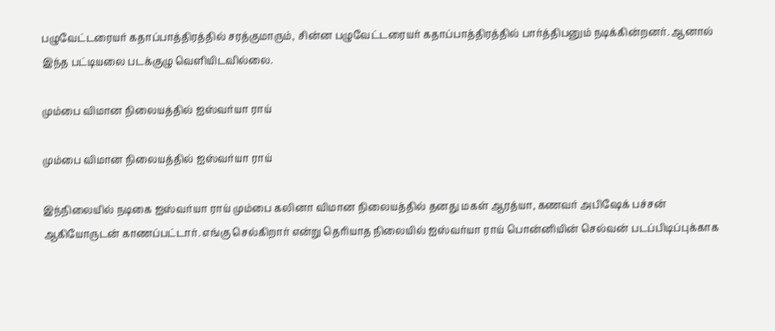பழுவேட்டரையர் கதாப்பாத்திரத்தில் சரத்குமாரும், சின்ன பழுவேட்டரையர் கதாப்பாத்திரத்தில் பார்த்திபனும் நடிக்கின்றனர். ஆனால் இந்த பட்டியலை படக்குழு வெளியிடவில்லை.

மும்பை விமான நிலையத்தில் ஐஸ்வர்யா ராய்

மும்பை விமான நிலையத்தில் ஐஸ்வர்யா ராய்

இந்நிலையில் நடிகை ஐஸ்வர்யா ராய் மும்பை கலினா விமான நிலையத்தில் தனது மகள் ஆரத்யா, கணவர் அபிஷேக் பச்சன் ஆகியோருடன் காணப்பட்டார். எங்கு செல்கிறார் என்று தெரியாத நிலையில் ஐஸ்வர்யா ராய் பொன்னியின் செல்வன் படப்பிடிப்புக்காக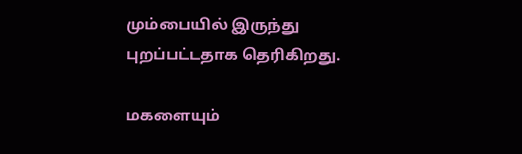மும்பையில் இருந்து புறப்பட்டதாக தெரிகிறது.

மகளையும்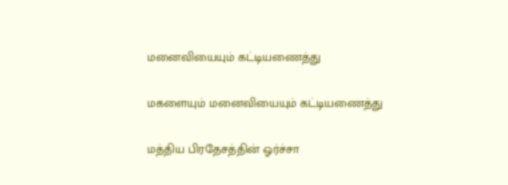மனைவியையும் கட்டியணைத்து

மகளையும் மனைவியையும் கட்டியணைத்து

மத்திய பிரதேசத்தின் ஓர்ச்சா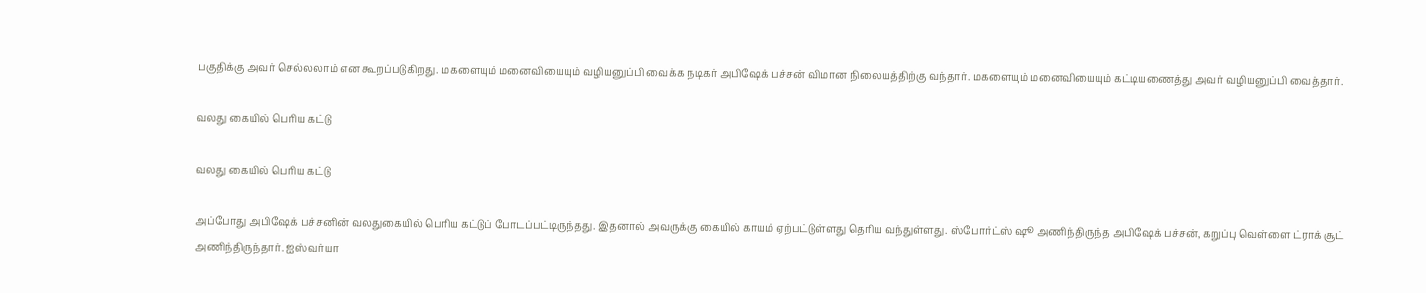பகுதிக்கு அவர் செல்லலாம் என கூறப்படுகிறது. மகளையும் மனைவியையும் வழியனுப்பி வைக்க நடிகர் அபிஷேக் பச்சன் விமான நிலையத்திற்கு வந்தார். மகளையும் மனைவியையும் கட்டியணைத்து அவர் வழியனுப்பி வைத்தார்.

வலது கையில் பெரிய கட்டு

வலது கையில் பெரிய கட்டு

அப்போது அபிஷேக் பச்சனின் வலதுகையில் பெரிய கட்டுப் போடப்பட்டிருந்தது. இதனால் அவருக்கு கையில் காயம் ஏற்பட்டுள்ளது தெரிய வந்துள்ளது. ஸ்போர்ட்ஸ் ஷூ அணிந்திருந்த அபிஷேக் பச்சன், கறுப்பு வெள்ளை ட்ராக் சூட் அணிந்திருந்தார். ஐஸ்வர்யா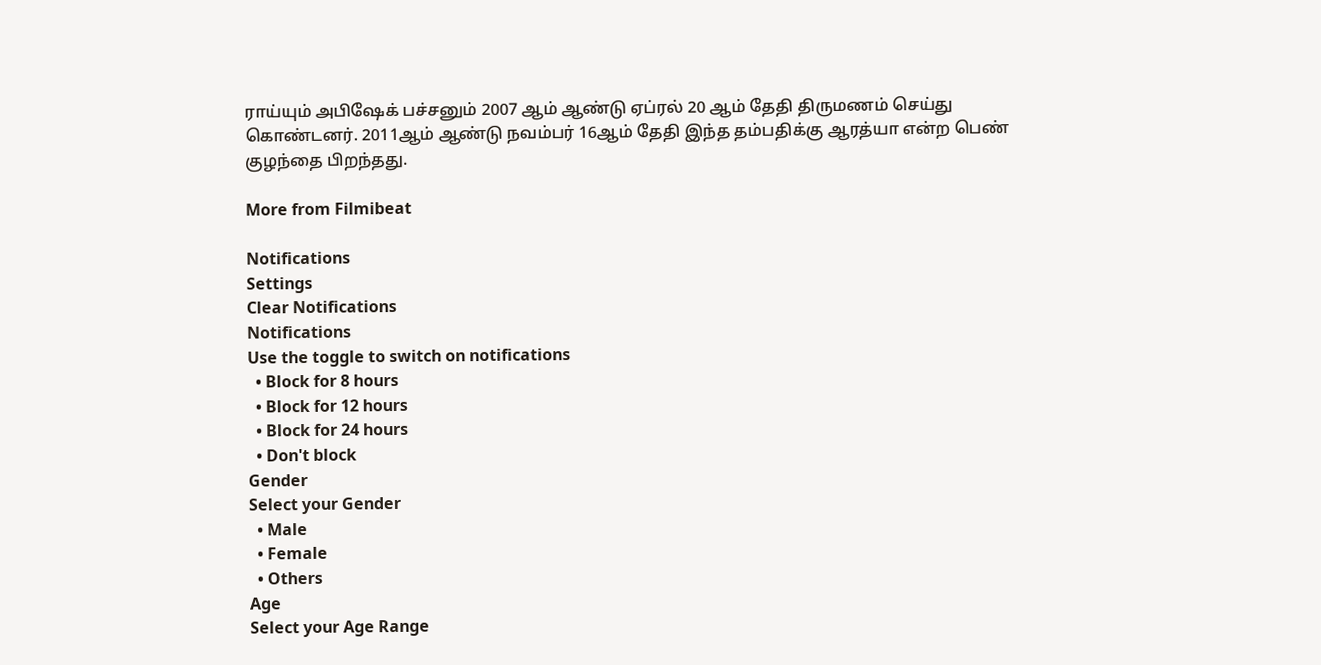ராய்யும் அபிஷேக் பச்சனும் 2007 ஆம் ஆண்டு ஏப்ரல் 20 ஆம் தேதி திருமணம் செய்து கொண்டனர். 2011ஆம் ஆண்டு நவம்பர் 16ஆம் தேதி இந்த தம்பதிக்கு ஆரத்யா என்ற பெண் குழந்தை பிறந்தது.

More from Filmibeat

Notifications
Settings
Clear Notifications
Notifications
Use the toggle to switch on notifications
  • Block for 8 hours
  • Block for 12 hours
  • Block for 24 hours
  • Don't block
Gender
Select your Gender
  • Male
  • Female
  • Others
Age
Select your Age Range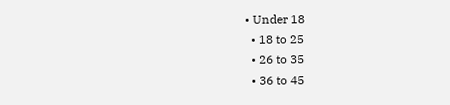• Under 18
  • 18 to 25
  • 26 to 35
  • 36 to 45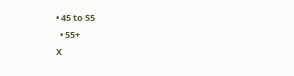• 45 to 55
  • 55+
X